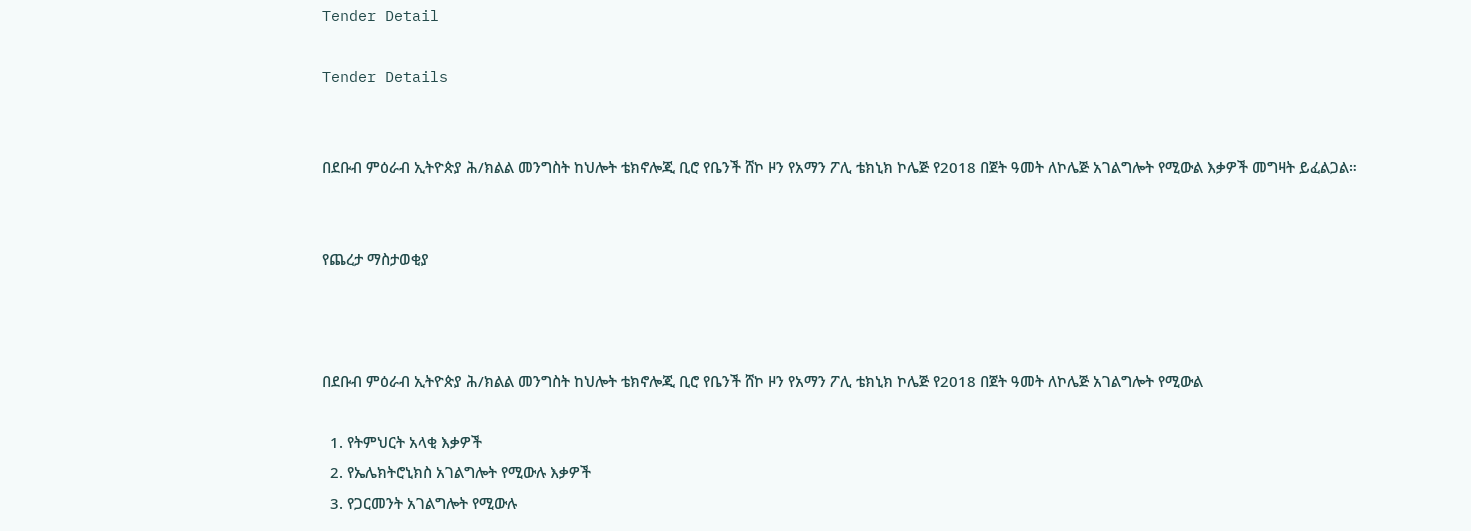Tender Detail

Tender Details


በደቡብ ምዕራብ ኢትዮጵያ ሕ/ክልል መንግስት ከህሎት ቴክኖሎጂ ቢሮ የቤንች ሸኮ ዞን የአማን ፖሊ ቴክኒክ ኮሌጅ የ2018 በጀት ዓመት ለኮሌጅ አገልግሎት የሚውል እቃዎች መግዛት ይፈልጋል።


የጨረታ ማስታወቂያ



በደቡብ ምዕራብ ኢትዮጵያ ሕ/ክልል መንግስት ከህሎት ቴክኖሎጂ ቢሮ የቤንች ሸኮ ዞን የአማን ፖሊ ቴክኒክ ኮሌጅ የ2018 በጀት ዓመት ለኮሌጅ አገልግሎት የሚውል

  1. የትምህርት አላቂ እቃዎች
  2. የኤሌክትሮኒክስ አገልግሎት የሚውሉ እቃዎች
  3. የጋርመንት አገልግሎት የሚውሉ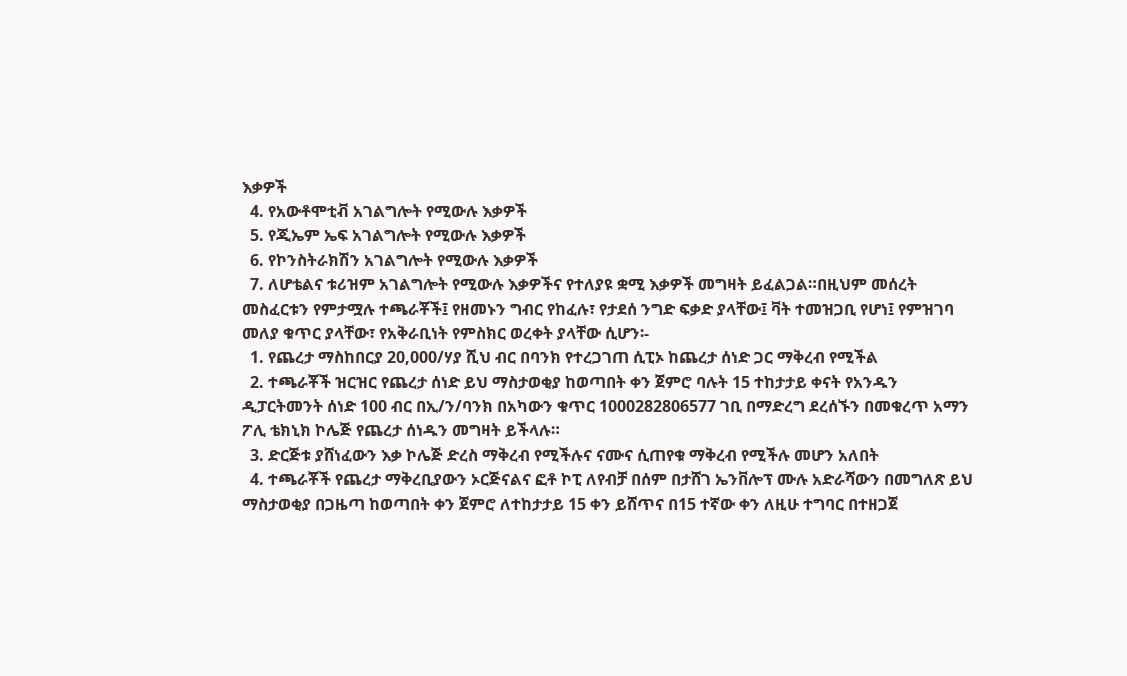እቃዎች
  4. የአውቶሞቲቭ አገልግሎት የሚውሉ እቃዎች
  5. የጂኤም ኤፍ አገልግሎት የሚውሉ እቃዎች
  6. የኮንስትራክሽን አገልግሎት የሚውሉ እቃዎች
  7. ለሆቴልና ቱሪዝም አገልግሎት የሚውሉ እቃዎችና የተለያዩ ቋሚ እቃዎች መግዛት ይፈልጋል።በዚህም መሰረት መስፈርቱን የምታሟሉ ተጫራቾች፤ የዘመኑን ግብር የከፈሉ፣ የታደሰ ንግድ ፍቃድ ያላቸው፤ ቫት ተመዝጋቢ የሆነ፤ የምዝገባ መለያ ቁጥር ያላቸው፣ የአቅራቢነት የምስክር ወረቀት ያላቸው ሲሆን፡-
  1. የጨረታ ማስከበርያ 20,000/ሃያ ሺህ ብር በባንክ የተረጋገጠ ሲፒኦ ከጨረታ ሰነድ ጋር ማቅረብ የሚችል
  2. ተጫራቾች ዝርዝር የጨረታ ሰነድ ይህ ማስታወቂያ ከወጣበት ቀን ጀምሮ ባሉት 15 ተከታታይ ቀናት የአንዱን ዲፓርትመንት ሰነድ 100 ብር በኢ/ን/ባንክ በአካውን ቁጥር 1000282806577 ገቢ በማድረግ ደረሰኙን በመቁረጥ አማን ፖሊ ቴክኒክ ኮሌጅ የጨረታ ሰነዱን መግዛት ይችላሉ።
  3. ድርጅቱ ያሸነፈውን እቃ ኮሌጅ ድረስ ማቅረብ የሚችሉና ናሙና ሲጠየቁ ማቅረብ የሚችሉ መሆን አለበት
  4. ተጫራቾች የጨረታ ማቅረቢያውን ኦርጅናልና ፎቶ ኮፒ ለየብቻ በሰም በታሸገ ኤንቨሎፕ ሙሉ አድራሻውን በመግለጽ ይህ ማስታወቂያ በጋዜጣ ከወጣበት ቀን ጀምሮ ለተከታታይ 15 ቀን ይሸጥና በ15 ተኛው ቀን ለዚሁ ተግባር በተዘጋጀ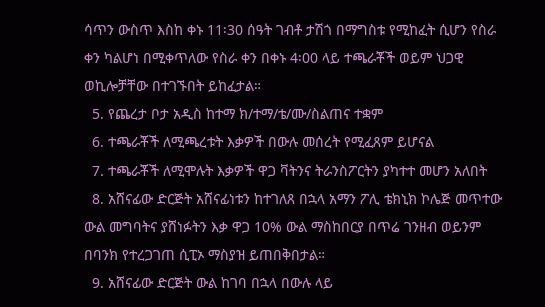ሳጥን ውስጥ እስከ ቀኑ 11፡30 ሰዓት ገብቶ ታሽጎ በማግስቱ የሚከፈት ሲሆን የስራ ቀን ካልሆነ በሚቀጥለው የስራ ቀን በቀኑ 4፡00 ላይ ተጫራቾች ወይም ህጋዊ ወኪሎቻቸው በተገኙበት ይከፈታል።
  5. የጨረታ ቦታ አዲስ ከተማ ክ/ተማ/ቴ/ሙ/ስልጠና ተቋም
  6. ተጫራቾች ለሚጫረቱት እቃዎች በውሉ መሰረት የሚፈጸም ይሆናል
  7. ተጫራቾች ለሚሞሉት እቃዎች ዋጋ ቫትንና ትራንስፖርትን ያካተተ መሆን አለበት
  8. አሸናፊው ድርጅት አሸናፊነቱን ከተገለጸ በኋላ አማን ፖሊ ቴክኒክ ኮሌጅ መጥተው ውል መግባትና ያሸነፉትን እቃ ዋጋ 10% ውል ማስከበርያ በጥሬ ገንዘብ ወይንም በባንክ የተረጋገጠ ሲፒኦ ማስያዝ ይጠበቅበታል።
  9. አሸናፊው ድርጅት ውል ከገባ በኋላ በውሉ ላይ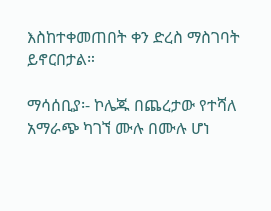እስከተቀመጠበት ቀን ድረስ ማስገባት ይኖርበታል።

ማሳሰቢያ፡- ኮሌጁ በጨረታው የተሻለ አማራጭ ካገኘ ሙሉ በሙሉ ሆነ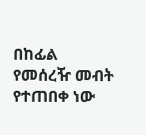በከፊል የመሰረዥ መብት የተጠበቀ ነው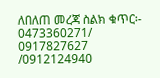ለበለጠ መረጃ ስልክ ቁጥር፡- 0473360271/ 0917827627 /0912124940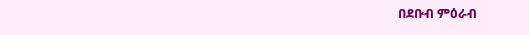በደቡብ ምዕራብ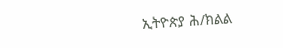ኢትዮጵያ ሕ/ክልል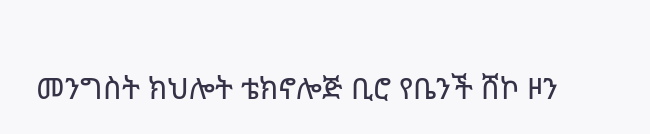መንግስት ክህሎት ቴክኖሎጅ ቢሮ የቤንች ሸኮ ዞን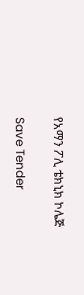የአማን ፖሊ ቴክኒክ ኮሌጅ

Save Tender